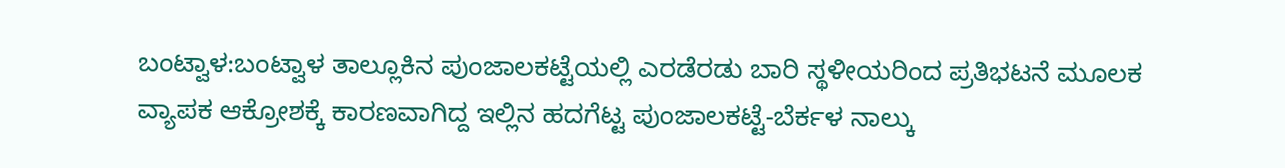ಬಂಟ್ವಾಳ:ಬಂಟ್ವಾಳ ತಾಲ್ಲೂಕಿನ ಪುಂಜಾಲಕಟ್ಟೆಯಲ್ಲಿ ಎರಡೆರಡು ಬಾರಿ ಸ್ಥಳೀಯರಿಂದ ಪ್ರತಿಭಟನೆ ಮೂಲಕ ವ್ಯಾಪಕ ಆಕ್ರೋಶಕ್ಕೆ ಕಾರಣವಾಗಿದ್ದ ಇಲ್ಲಿನ ಹದಗೆಟ್ಟ ಪುಂಜಾಲಕಟ್ಟೆ-ಬೆರ್ಕಳ ನಾಲ್ಕು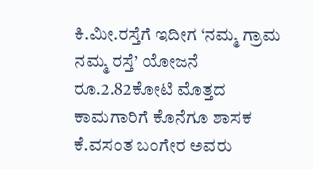ಕಿ.ಮೀ.ರಸ್ತೆಗೆ ಇದೀಗ ‘ನಮ್ಮ ಗ್ರಾಮ ನಮ್ಮ ರಸ್ತೆ’ ಯೋಜನೆ ರೂ.2.82ಕೋಟಿ ಮೊತ್ತದ ಕಾಮಗಾರಿಗೆ ಕೊನೆಗೂ ಶಾಸಕ ಕೆ.ವಸಂತ ಬಂಗೇರ ಅವರು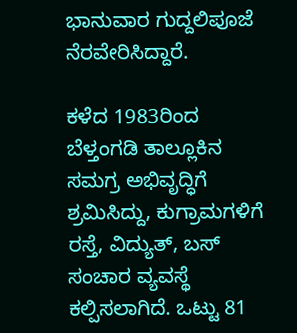ಭಾನುವಾರ ಗುದ್ದಲಿಪೂಜೆ ನೆರವೇರಿಸಿದ್ದಾರೆ.

ಕಳೆದ 1983ರಿಂದ ಬೆಳ್ತಂಗಡಿ ತಾಲ್ಲೂಕಿನ ಸಮಗ್ರ ಅಭಿವೃದ್ಧಿಗೆ ಶ್ರಮಿಸಿದ್ದು, ಕುಗ್ರಾಮಗಳಿಗೆ ರಸ್ತೆ, ವಿದ್ಯುತ್, ಬಸ್ ಸಂಚಾರ ವ್ಯವಸ್ಥೆ ಕಲ್ಪಿಸಲಾಗಿದೆ. ಒಟ್ಟು 81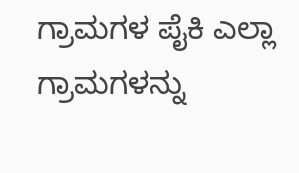ಗ್ರಾಮಗಳ ಪೈಕಿ ಎಲ್ಲಾ ಗ್ರಾಮಗಳನ್ನು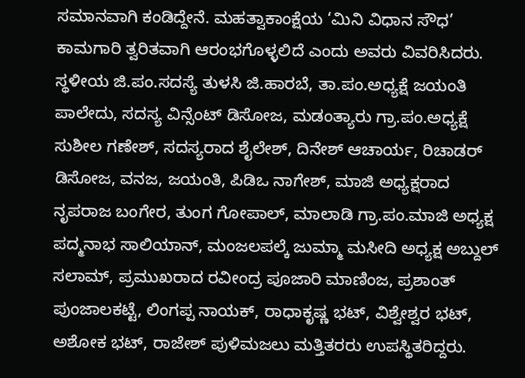ಸಮಾನವಾಗಿ ಕಂಡಿದ್ದೇನೆ. ಮಹತ್ವಾಕಾಂಕ್ಷೆಯ ‘ಮಿನಿ ವಿಧಾನ ಸೌಧ’ ಕಾಮಗಾರಿ ತ್ವರಿತವಾಗಿ ಆರಂಭಗೊಳ್ಳಲಿದೆ ಎಂದು ಅವರು ವಿವರಿಸಿದರು.
ಸ್ಥಳೀಯ ಜಿ.ಪಂ.ಸದಸ್ಯೆ ತುಳಸಿ ಜಿ.ಹಾರಬೆ, ತಾ.ಪಂ.ಅಧ್ಯಕ್ಷೆ ಜಯಂತಿ ಪಾಲೇದು, ಸದಸ್ಯ ವಿನ್ಸೆಂಟ್ ಡಿಸೋಜ, ಮಡಂತ್ಯಾರು ಗ್ರಾ.ಪಂ.ಅಧ್ಯಕ್ಷೆ ಸುಶೀಲ ಗಣೇಶ್, ಸದಸ್ಯರಾದ ಶೈಲೇಶ್, ದಿನೇಶ್ ಆಚಾರ್ಯ, ರಿಚಾಡರ್ ಡಿಸೋಜ, ವನಜ, ಜಯಂತಿ, ಪಿಡಿಒ ನಾಗೇಶ್, ಮಾಜಿ ಅಧ್ಯಕ್ಷರಾದ ನೃಪರಾಜ ಬಂಗೇರ, ತುಂಗ ಗೋಪಾಲ್, ಮಾಲಾಡಿ ಗ್ರಾ.ಪಂ.ಮಾಜಿ ಅಧ್ಯಕ್ಷ ಪದ್ಮನಾಭ ಸಾಲಿಯಾನ್, ಮಂಜಲಪಲ್ಕೆ ಜುಮ್ಮಾ ಮಸೀದಿ ಅಧ್ಯಕ್ಷ ಅಬ್ದುಲ್ ಸಲಾಮ್, ಪ್ರಮುಖರಾದ ರವೀಂದ್ರ ಪೂಜಾರಿ ಮಾಣಿಂಜ, ಪ್ರಶಾಂತ್ ಪುಂಜಾಲಕಟ್ಟೆ, ಲಿಂಗಪ್ಪ ನಾಯಕ್, ರಾಧಾಕೃಷ್ಣ ಭಟ್, ವಿಶ್ವೇಶ್ವರ ಭಟ್, ಅಶೋಕ ಭಟ್, ರಾಜೇಶ್ ಪುಳಿಮಜಲು ಮತ್ತಿತರರು ಉಪಸ್ಥಿತರಿದ್ದರು.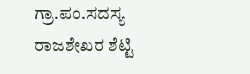ಗ್ರಾ.ಪಂ.ಸದಸ್ಯ ರಾಜಶೇಖರ ಶೆಟ್ಟಿ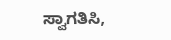ಸ್ವಾಗತಿಸಿ,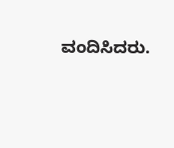ವಂದಿಸಿದರು.